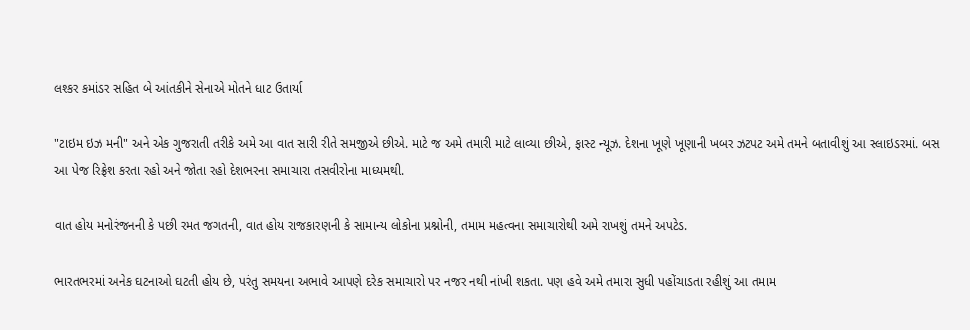લશ્કર કમાંડર સહિત બે આંતકીને સેનાએ મોતને ધાટ ઉતાર્યા

"ટાઇમ ઇઝ મની" અને એક ગુજરાતી તરીકે અમે આ વાત સારી રીતે સમજીએ છીએ. માટે જ અમે તમારી માટે લાવ્યા છીએ, ફાસ્ટ ન્યૂઝ. દેશના ખૂણે ખૂણાની ખબર ઝટપટ અમે તમને બતાવીશું આ સ્લાઇડરમાં. બસ આ પેજ રિફ્રેશ કરતા રહો અને જોતા રહો દેશભરના સમાચારા તસવીરોના માધ્યમથી.

વાત હોય મનોરંજનની કે પછી રમત જગતની, વાત હોય રાજકારણની કે સામાન્ય લોકોના પ્રશ્નોની, તમામ મહત્વના સમાચારોથી અમે રાખશું તમને અપટેડ.

ભારતભરમાં અનેક ઘટનાઓ ઘટતી હોય છે, પરંતુ સમયના અભાવે આપણે દરેક સમાચારો પર નજર નથી નાંખી શકતા. પણ હવે અમે તમારા સુધી પહોંચાડતા રહીશું આ તમામ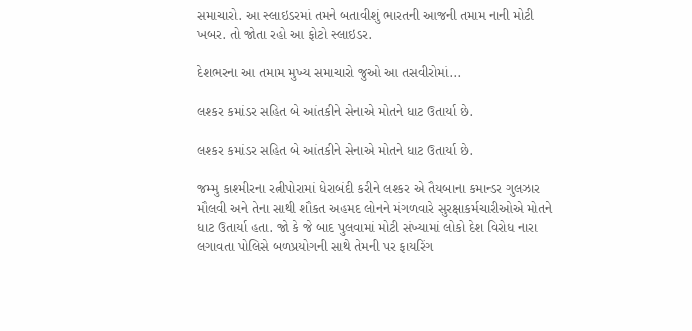સમાચારો. આ સ્લાઇડરમાં તમને બતાવીશું ભારતની આજની તમામ નાની મોટી ખબર. તો જોતા રહો આ ફોટો સ્લાઇડર.

દેશભરના આ તમામ મુખ્ય સમાચારો જુઓ આ તસવીરોમાં...

લશ્કર કમાંડર સહિત બે આંતકીને સેનાએ મોતને ધાટ ઉતાર્યા છે.

લશ્કર કમાંડર સહિત બે આંતકીને સેનાએ મોતને ધાટ ઉતાર્યા છે.

જમ્મુ કાશ્મીરના રત્નીપોરામાં ધેરાબંદી કરીને લશ્કર એ તૈયબાના કમાન્ડર ગુલઝાર મૌલવી અને તેના સાથી શૌકત અહમદ લોનને મંગળવારે સુરક્ષાકર્મચારીઓએ મોતને ધાટ ઉતાર્યા હતા. જો કે જે બાદ પુલવામાં મોટી સંખ્યામાં લોકો દેશ વિરોધ નારા લગાવતા પોલિસે બળપ્રયોગની સાથે તેમની પર ફાયરિંગ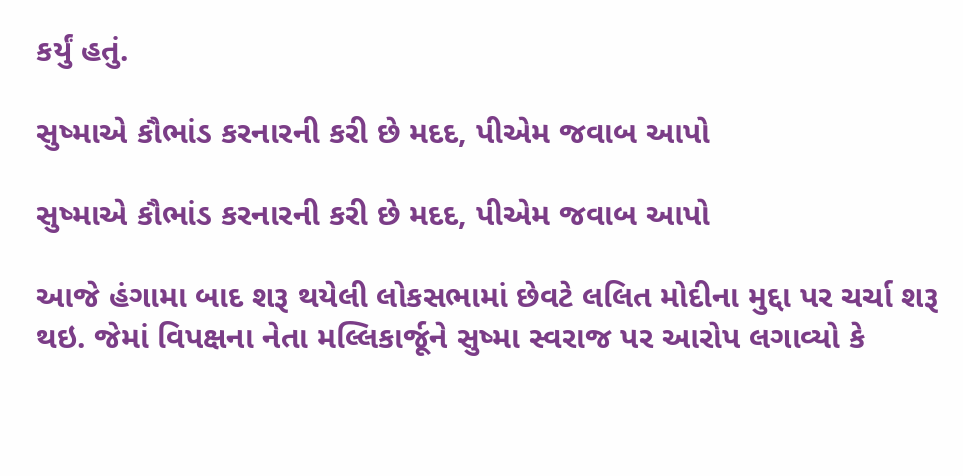કર્યું હતું.

સુષ્માએ કૌભાંડ કરનારની કરી છે મદદ, પીએમ જવાબ આપો

સુષ્માએ કૌભાંડ કરનારની કરી છે મદદ, પીએમ જવાબ આપો

આજે હંગામા બાદ શરૂ થયેલી લોકસભામાં છેવટે લલિત મોદીના મુદ્દા પર ચર્ચા શરૂ થઇ. જેમાં વિપક્ષના નેતા મલ્લિકાર્જૂને સુષ્મા સ્વરાજ પર આરોપ લગાવ્યો કે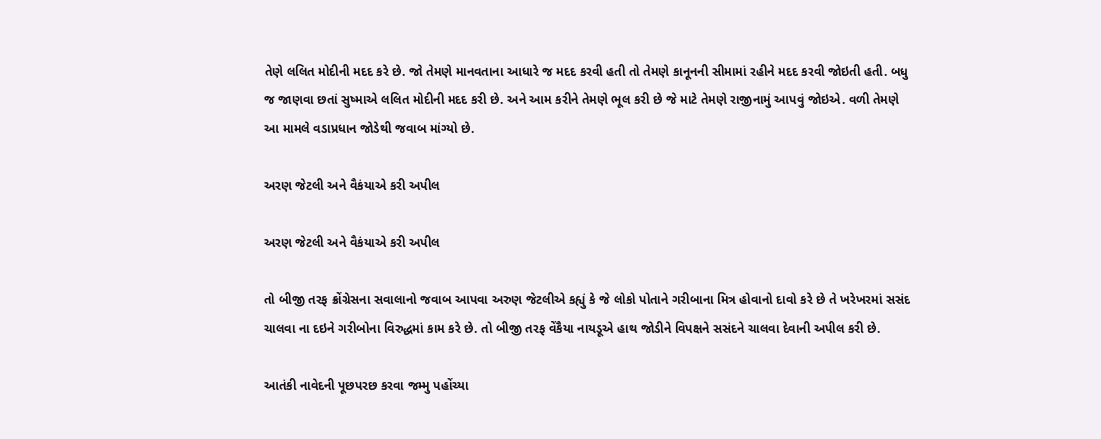તેણે લલિત મોદીની મદદ કરે છે. જો તેમણે માનવતાના આધારે જ મદદ કરવી હતી તો તેમણે કાનૂનની સીમામાં રહીને મદદ કરવી જોઇતી હતી. બધુ જ જાણવા છતાં સુષ્માએ લલિત મોદીની મદદ કરી છે. અને આમ કરીને તેમણે ભૂલ કરી છે જે માટે તેમણે રાજીનામું આપવું જોઇએ. વળી તેમણે આ મામલે વડાપ્રધાન જોડેથી જવાબ માંગ્યો છે.

અરણ જેટલી અને વૈકંયાએ કરી અપીલ

અરણ જેટલી અને વૈકંયાએ કરી અપીલ

તો બીજી તરફ ક્રોંગ્રેસના સવાલાનો જવાબ આપવા અરુણ જેટલીએ કહ્યું કે જે લોકો પોતાને ગરીબાના મિત્ર હોવાનો દાવો કરે છે તે ખરેખરમાં સસંદ ચાલવા ના દઇને ગરીબોના વિરુદ્ધમાં કામ કરે છે. તો બીજી તરફ વેંકૈયા નાયડૂએ હાથ જોડીને વિપક્ષને સસંદને ચાલવા દેવાની અપીલ કરી છે.

આતંકી નાવેદની પૂછપરછ કરવા જમ્મુ પહોંચ્યા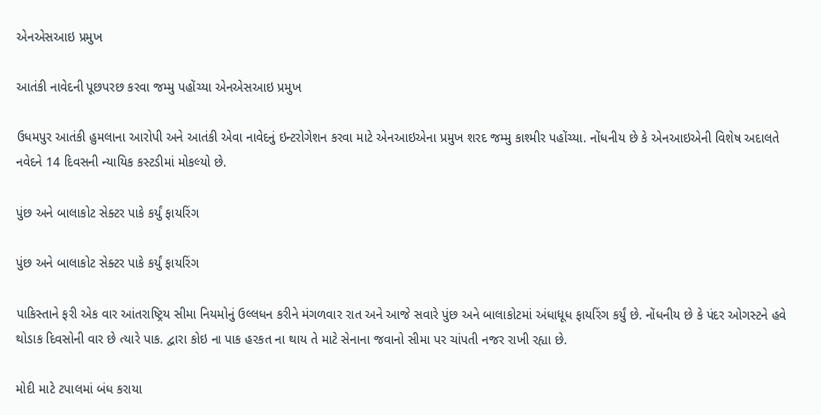એનએસઆઇ પ્રમુખ

આતંકી નાવેદની પૂછપરછ કરવા જમ્મુ પહોંચ્યા એનએસઆઇ પ્રમુખ

ઉધમપુર આતંકી હુમલાના આરોપી અને આતંકી એવા નાવેદનું ઇન્ટરોગેશન કરવા માટે એનઆઇએના પ્રમુખ શરદ જમ્મુ કાશ્મીર પહોંચ્યા. નોંધનીય છે કે એનઆઇએની વિશેષ અદાલતે નવેદને 14 દિવસની ન્યાયિક કસ્ટડીમાં મોકલ્યો છે.

પુંછ અને બાલાકોટ સેક્ટર પાકે કર્યું ફાયરિંગ

પુંછ અને બાલાકોટ સેક્ટર પાકે કર્યું ફાયરિંગ

પાકિસ્તાને ફરી એક વાર આંતરાષ્ટ્રિય સીમા નિયમોનું ઉલ્લધન કરીને મંગળવાર રાત અને આજે સવારે પુંછ અને બાલાકોટમાં અંધાધૂધ ફાયરિંગ કર્યું છે. નોંધનીય છે કે પંદર ઓગસ્ટને હવે થોડાક દિવસોની વાર છે ત્યારે પાક. દ્વારા કોઇ ના પાક હરકત ના થાય તે માટે સેનાના જવાનો સીમા પર ચાંપતી નજર રાખી રહ્યા છે.

મોદી માટે ટપાલમાં બંધ કરાયા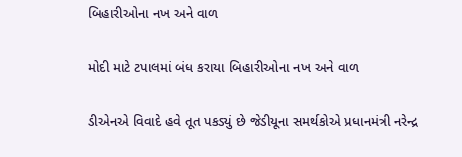બિહારીઓના નખ અને વાળ

મોદી માટે ટપાલમાં બંધ કરાયા બિહારીઓના નખ અને વાળ

ડીએનએ વિવાદે હવે તૂત પકડ્યું છે જેડીયૂના સમર્થકોએ પ્રધાનમંત્રી નરેન્દ્ર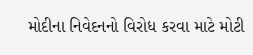મોદીના નિવેદનનો વિરોધ કરવા માટે મોટી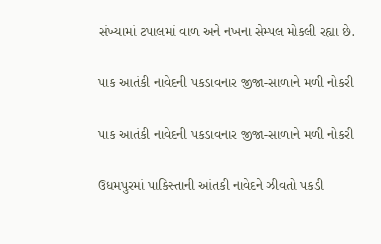સંખ્યામાં ટપાલમાં વાળ અને નખના સેમ્પલ મોકલી રહ્યા છે.

પાક આતંકી નાવેદની પકડાવનાર જીજા-સાળાને મળી નોકરી

પાક આતંકી નાવેદની પકડાવનાર જીજા-સાળાને મળી નોકરી

ઉધમપુરમાં પાકિસ્તાની આંતકી નાવેદને ઝીવતો પકડી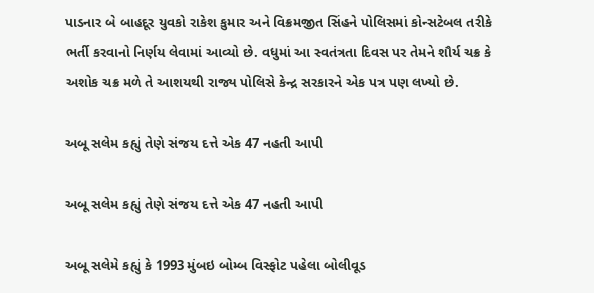પાડનાર બે બાહદૂર યુવકો રાકેશ કુમાર અને વિક્રમજીત સિંહને પોલિસમાં કોન્સટેબલ તરીકે ભર્તી કરવાનો નિર્ણય લેવામાં આવ્યો છે. વધુમાં આ સ્વતંત્રતા દિવસ પર તેમને શૌર્ય ચક્ર કે અશોક ચક્ર મળે તે આશયથી રાજ્ય પોલિસે કેન્દ્ર સરકારને એક પત્ર પણ લખ્યો છે.

અબૂ સલેમ કહ્યું તેણે સંજય દત્તે એક 47 નહતી આપી

અબૂ સલેમ કહ્યું તેણે સંજય દત્તે એક 47 નહતી આપી

અબૂ સલેમે કહ્યું કે 1993 મુંબઇ બોમ્બ વિસ્ફોટ પહેલા બોલીવૂડ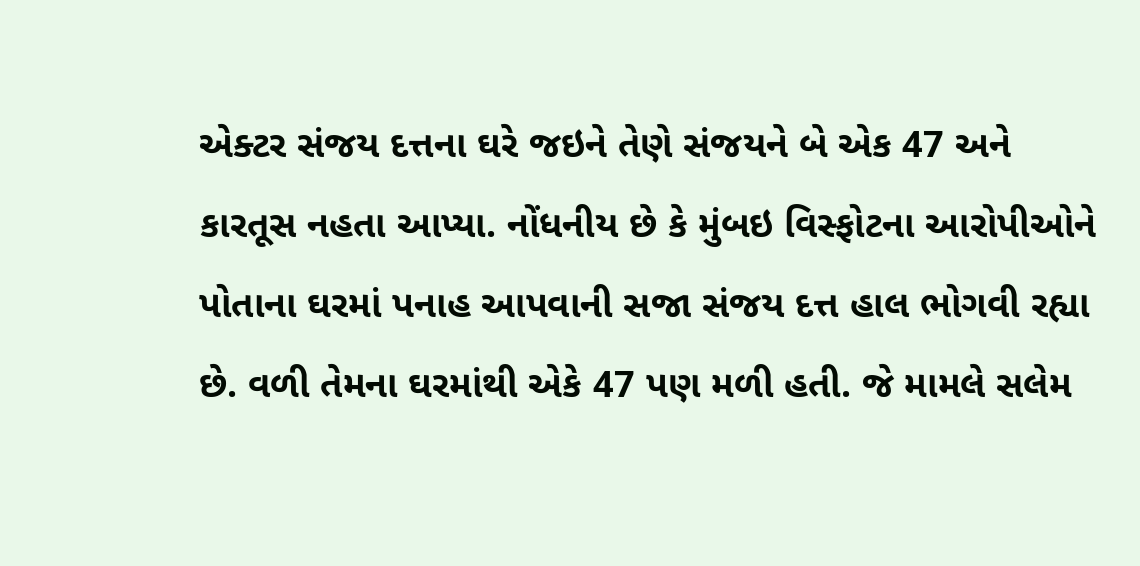એક્ટર સંજય દત્તના ઘરે જઇને તેણે સંજયને બે એક 47 અને કારતૂસ નહતા આપ્યા. નોંધનીય છે કે મુંબઇ વિસ્ફોટના આરોપીઓને પોતાના ઘરમાં પનાહ આપવાની સજા સંજય દત્ત હાલ ભોગવી રહ્યા છે. વળી તેમના ઘરમાંથી એકે 47 પણ મળી હતી. જે મામલે સલેમ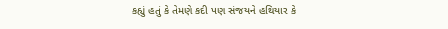કહ્યું હતું કે તેમણે કદી પણ સંજયને હથિયાર કે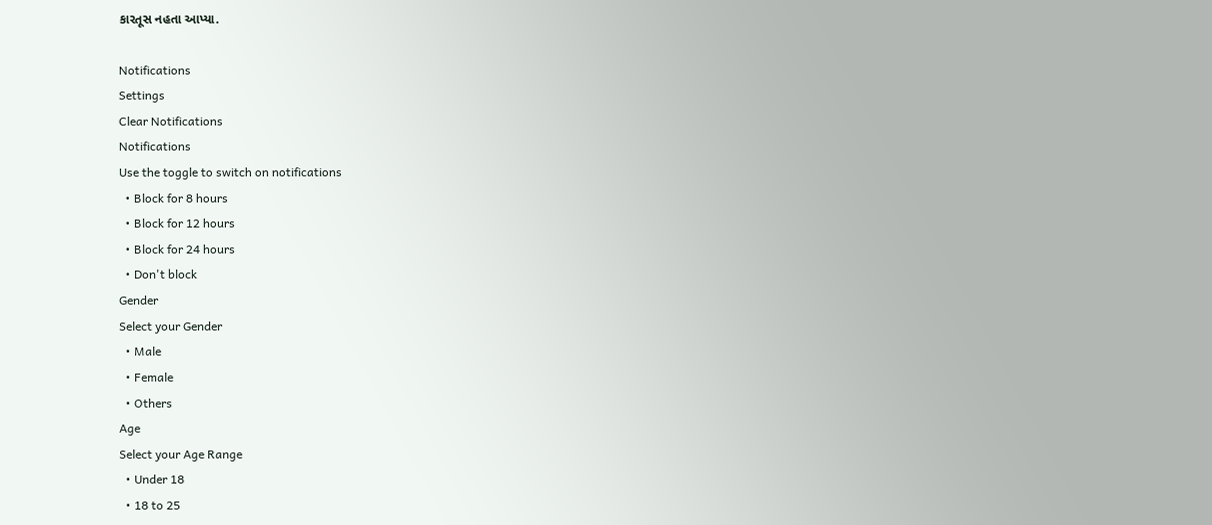કારતૂસ નહતા આપ્યા.

Notifications
Settings
Clear Notifications
Notifications
Use the toggle to switch on notifications
  • Block for 8 hours
  • Block for 12 hours
  • Block for 24 hours
  • Don't block
Gender
Select your Gender
  • Male
  • Female
  • Others
Age
Select your Age Range
  • Under 18
  • 18 to 25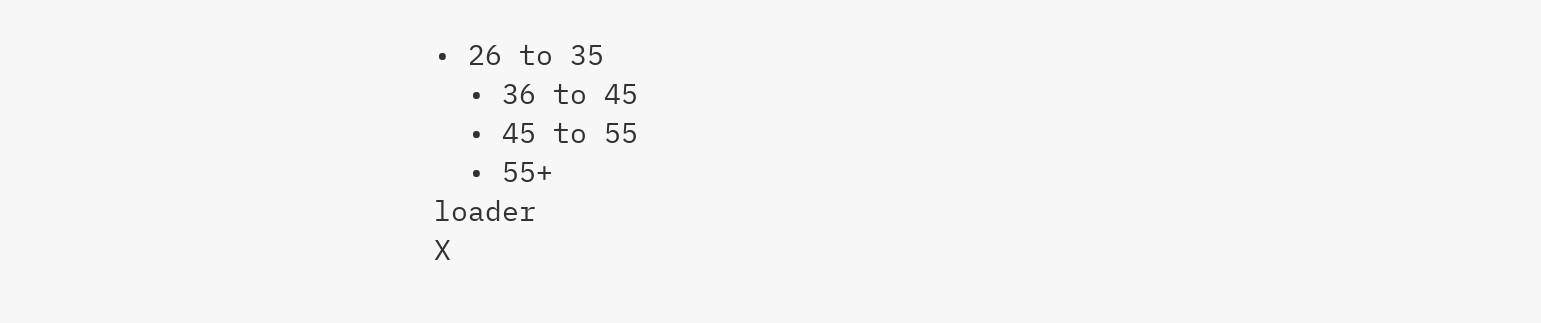• 26 to 35
  • 36 to 45
  • 45 to 55
  • 55+
loader
X